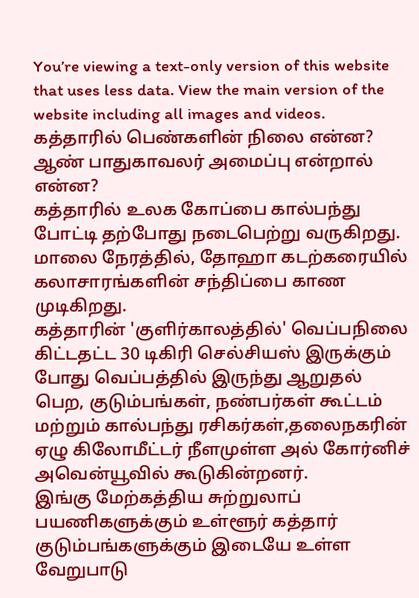You’re viewing a text-only version of this website that uses less data. View the main version of the website including all images and videos.
கத்தாரில் பெண்களின் நிலை என்ன? ஆண் பாதுகாவலர் அமைப்பு என்றால் என்ன?
கத்தாரில் உலக கோப்பை கால்பந்து போட்டி தற்போது நடைபெற்று வருகிறது. மாலை நேரத்தில், தோஹா கடற்கரையில் கலாசாரங்களின் சந்திப்பை காண முடிகிறது.
கத்தாரின் 'குளிர்காலத்தில்' வெப்பநிலை கிட்டதட்ட 30 டிகிரி செல்சியஸ் இருக்கும் போது வெப்பத்தில் இருந்து ஆறுதல் பெற, குடும்பங்கள், நண்பர்கள் கூட்டம் மற்றும் கால்பந்து ரசிகர்கள்,தலைநகரின் ஏழு கிலோமீட்டர் நீளமுள்ள அல் கோர்னிச் அவென்யூவில் கூடுகின்றனர்.
இங்கு மேற்கத்திய சுற்றுலாப் பயணிகளுக்கும் உள்ளூர் கத்தார் குடும்பங்களுக்கும் இடையே உள்ள வேறுபாடு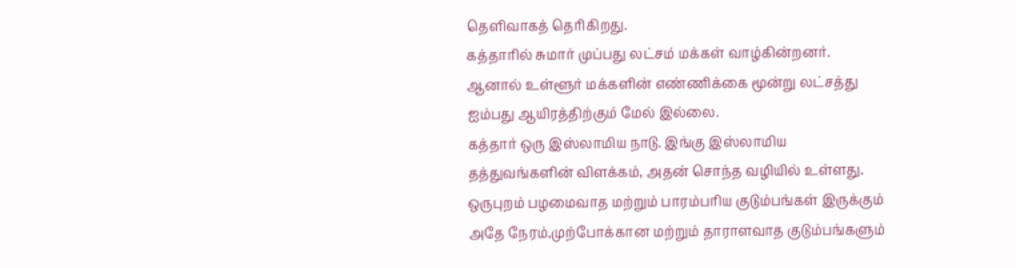தெளிவாகத் தெரிகிறது.
கத்தாரில் சுமார் முப்பது லட்சம் மக்கள் வாழ்கின்றனர். ஆனால் உள்ளூர் மக்களின் எண்ணிக்கை மூன்று லட்சத்து ஐம்பது ஆயிரத்திற்கும் மேல் இல்லை.
கத்தார் ஒரு இஸ்லாமிய நாடு. இங்கு இஸ்லாமிய தத்துவங்களின் விளக்கம், அதன் சொந்த வழியில் உள்ளது.
ஒருபுறம் பழமைவாத மற்றும் பாரம்பரிய குடும்பங்கள் இருக்கும் அதே நேரம்,முற்போக்கான மற்றும் தாராளவாத குடும்பங்களும்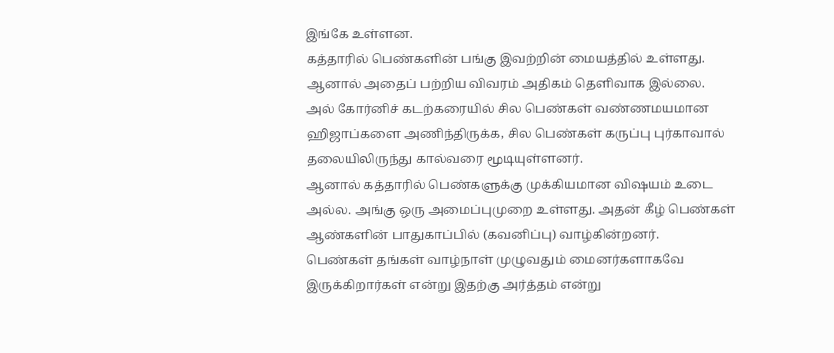இங்கே உள்ளன.
கத்தாரில் பெண்களின் பங்கு இவற்றின் மையத்தில் உள்ளது. ஆனால் அதைப் பற்றிய விவரம் அதிகம் தெளிவாக இல்லை.
அல் கோர்னிச் கடற்கரையில் சில பெண்கள் வண்ணமயமான ஹிஜாப்களை அணிந்திருக்க, சில பெண்கள் கருப்பு புர்காவால் தலையிலிருந்து கால்வரை மூடியுள்ளனர்.
ஆனால் கத்தாரில் பெண்களுக்கு முக்கியமான விஷயம் உடை அல்ல. அங்கு ஒரு அமைப்புமுறை உள்ளது. அதன் கீழ் பெண்கள் ஆண்களின் பாதுகாப்பில் (கவனிப்பு) வாழ்கின்றனர்.
பெண்கள் தங்கள் வாழ்நாள் முழுவதும் மைனர்களாகவே இருக்கிறார்கள் என்று இதற்கு அர்த்தம் என்று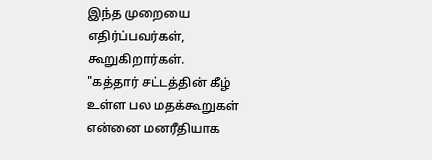இந்த முறையை எதிர்ப்பவர்கள், கூறுகிறார்கள்.
"கத்தார் சட்டத்தின் கீழ் உள்ள பல மதக்கூறுகள் என்னை மனரீதியாக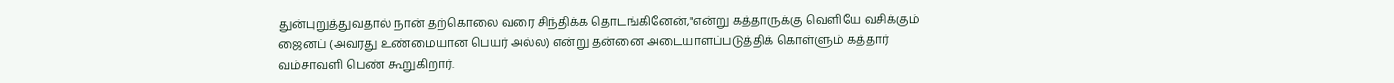துன்புறுத்துவதால் நான் தற்கொலை வரை சிந்திக்க தொடங்கினேன்,"என்று கத்தாருக்கு வெளியே வசிக்கும் ஜைனப் (அவரது உண்மையான பெயர் அல்ல) என்று தன்னை அடையாளப்படுத்திக் கொள்ளும் கத்தார் வம்சாவளி பெண் கூறுகிறார்.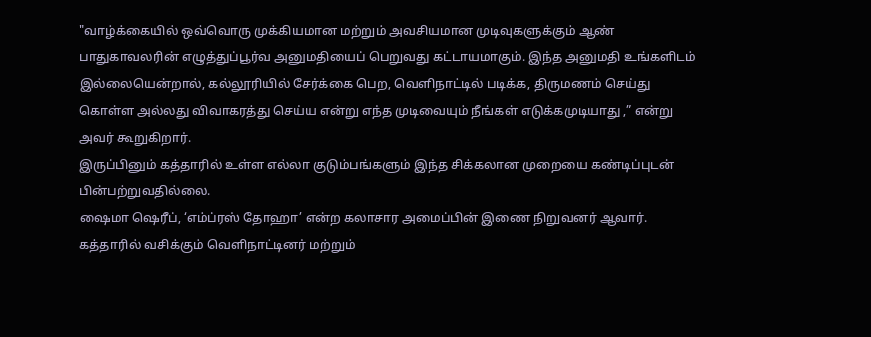"வாழ்க்கையில் ஒவ்வொரு முக்கியமான மற்றும் அவசியமான முடிவுகளுக்கும் ஆண் பாதுகாவலரின் எழுத்துப்பூர்வ அனுமதியைப் பெறுவது கட்டாயமாகும். இந்த அனுமதி உங்களிடம் இல்லையென்றால், கல்லூரியில் சேர்க்கை பெற, வெளிநாட்டில் படிக்க, திருமணம் செய்து கொள்ள அல்லது விவாகரத்து செய்ய என்று எந்த முடிவையும் நீங்கள் எடுக்கமுடியாது ,” என்று அவர் கூறுகிறார்.
இருப்பினும் கத்தாரில் உள்ள எல்லா குடும்பங்களும் இந்த சிக்கலான முறையை கண்டிப்புடன் பின்பற்றுவதில்லை.
ஷைமா ஷெரீப், ‘எம்ப்ரஸ் தோஹா’ என்ற கலாசார அமைப்பின் இணை நிறுவனர் ஆவார். கத்தாரில் வசிக்கும் வெளிநாட்டினர் மற்றும்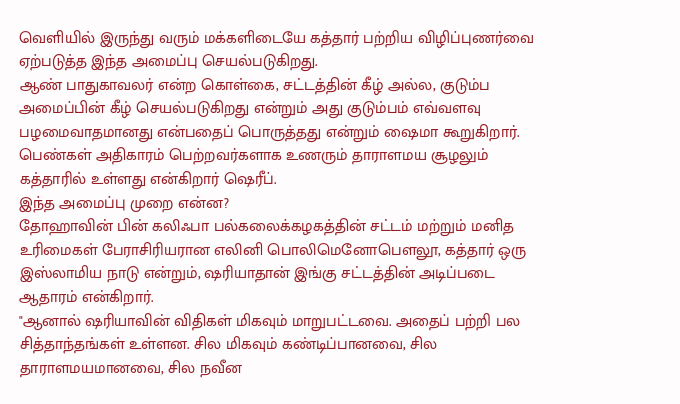வெளியில் இருந்து வரும் மக்களிடையே கத்தார் பற்றிய விழிப்புணர்வை ஏற்படுத்த இந்த அமைப்பு செயல்படுகிறது.
ஆண் பாதுகாவலர் என்ற கொள்கை, சட்டத்தின் கீழ் அல்ல, குடும்ப அமைப்பின் கீழ் செயல்படுகிறது என்றும் அது குடும்பம் எவ்வளவு பழமைவாதமானது என்பதைப் பொருத்தது என்றும் ஷைமா கூறுகிறார்.
பெண்கள் அதிகாரம் பெற்றவர்களாக உணரும் தாராளமய சூழலும் கத்தாரில் உள்ளது என்கிறார் ஷெரீப்.
இந்த அமைப்பு முறை என்ன?
தோஹாவின் பின் கலிஃபா பல்கலைக்கழகத்தின் சட்டம் மற்றும் மனித உரிமைகள் பேராசிரியரான எலினி பொலிமெனோபௌலூ, கத்தார் ஒரு இஸ்லாமிய நாடு என்றும், ஷரியாதான் இங்கு சட்டத்தின் அடிப்படை ஆதாரம் என்கிறார்.
"ஆனால் ஷரியாவின் விதிகள் மிகவும் மாறுபட்டவை. அதைப் பற்றி பல சித்தாந்தங்கள் உள்ளன. சில மிகவும் கண்டிப்பானவை, சில தாராளமயமானவை, சில நவீன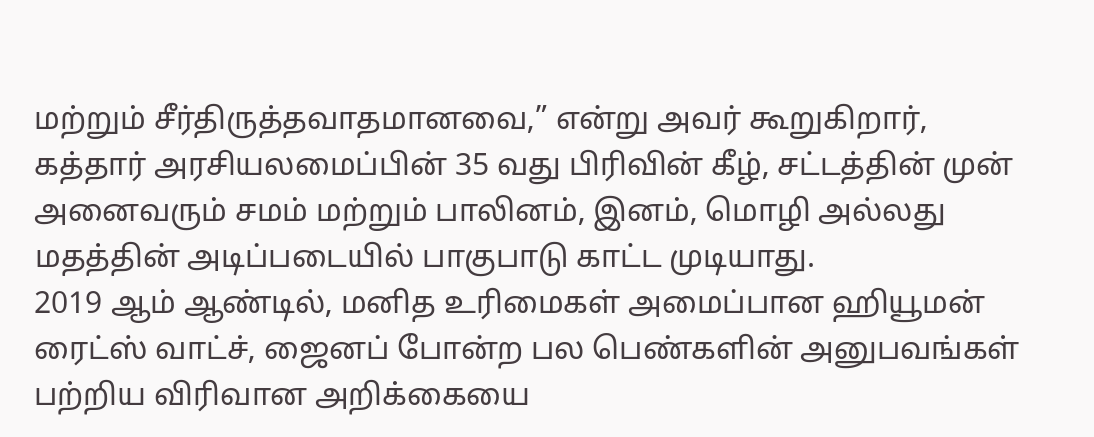மற்றும் சீர்திருத்தவாதமானவை,” என்று அவர் கூறுகிறார்,
கத்தார் அரசியலமைப்பின் 35 வது பிரிவின் கீழ், சட்டத்தின் முன் அனைவரும் சமம் மற்றும் பாலினம், இனம், மொழி அல்லது மதத்தின் அடிப்படையில் பாகுபாடு காட்ட முடியாது.
2019 ஆம் ஆண்டில், மனித உரிமைகள் அமைப்பான ஹியூமன் ரைட்ஸ் வாட்ச், ஜைனப் போன்ற பல பெண்களின் அனுபவங்கள் பற்றிய விரிவான அறிக்கையை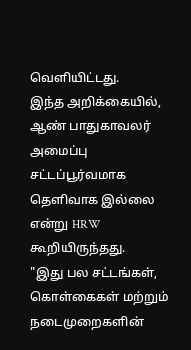வெளியிட்டது.
இந்த அறிக்கையில், ஆண் பாதுகாவலர் அமைப்பு சட்டப்பூர்வமாக தெளிவாக இல்லை என்று HRW கூறியிருந்தது.
"இது பல சட்டங்கள், கொள்கைகள் மற்றும் நடைமுறைகளின்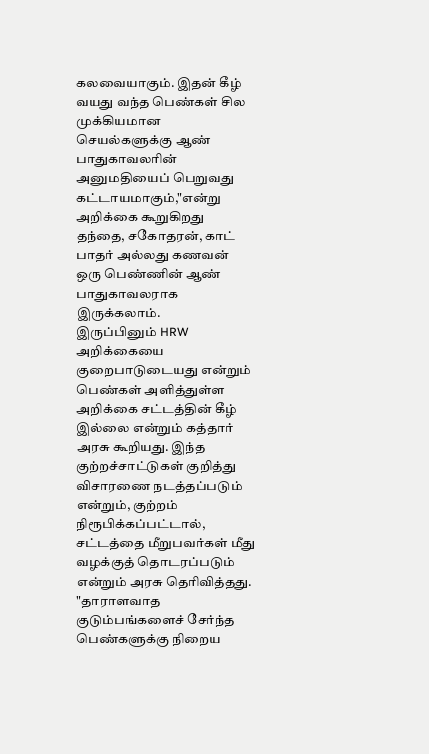கலவையாகும். இதன் கீழ் வயது வந்த பெண்கள் சில முக்கியமான செயல்களுக்கு ஆண் பாதுகாவலரின் அனுமதியைப் பெறுவது கட்டாயமாகும்,"என்று அறிக்கை கூறுகிறது
தந்தை, சகோதரன், காட் பாதர் அல்லது கணவன் ஒரு பெண்ணின் ஆண் பாதுகாவலராக இருக்கலாம்.
இருப்பினும் HRW அறிக்கையை குறைபாடுடையது என்றும் பெண்கள் அளித்துள்ள அறிக்கை சட்டத்தின் கீழ் இல்லை என்றும் கத்தார் அரசு கூறியது. இந்த குற்றச்சாட்டுகள் குறித்து விசாரணை நடத்தப்படும் என்றும், குற்றம் நிரூபிக்கப்பட்டால், சட்டத்தை மீறுபவர்கள் மீது வழக்குத் தொடரப்படும் என்றும் அரசு தெரிவித்தது.
"தாராளவாத குடும்பங்களைச் சேர்ந்த பெண்களுக்கு நிறைய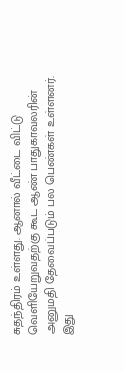சுதந்திரம் உள்ளது. ஆனால் வீட்டை விட்டு வெளியேறுவதற்கு கூட ஆண் பாதுகாவலரின் அனுமதி தேவைப்படும் பல பெண்கள் உள்ளனர். இது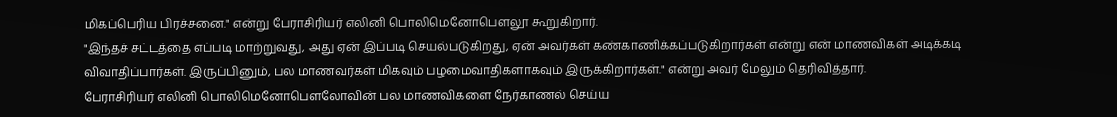மிகப்பெரிய பிரச்சனை." என்று பேராசிரியர் எலினி பொலிமெனோபௌலூ கூறுகிறார்.
"இந்தச் சட்டத்தை எப்படி மாற்றுவது, அது ஏன் இப்படி செயல்படுகிறது, ஏன் அவர்கள் கண்காணிக்கப்படுகிறார்கள் என்று என் மாணவிகள் அடிக்கடி விவாதிப்பார்கள். இருப்பினும், பல மாணவர்கள் மிகவும் பழமைவாதிகளாகவும் இருக்கிறார்கள்." என்று அவர் மேலும் தெரிவித்தார்.
பேராசிரியர் எலினி பொலிமெனோபௌலோவின் பல மாணவிகளை நேர்காணல் செய்ய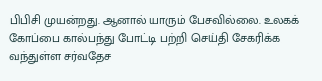பிபிசி முயன்றது. ஆனால் யாரும் பேசவில்லை. உலகக் கோப்பை கால்பந்து போட்டி பற்றி செய்தி சேகரிக்க வந்துள்ள சர்வதேச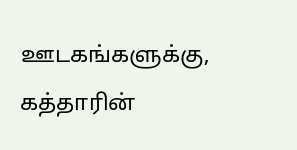ஊடகங்களுக்கு, கத்தாரின்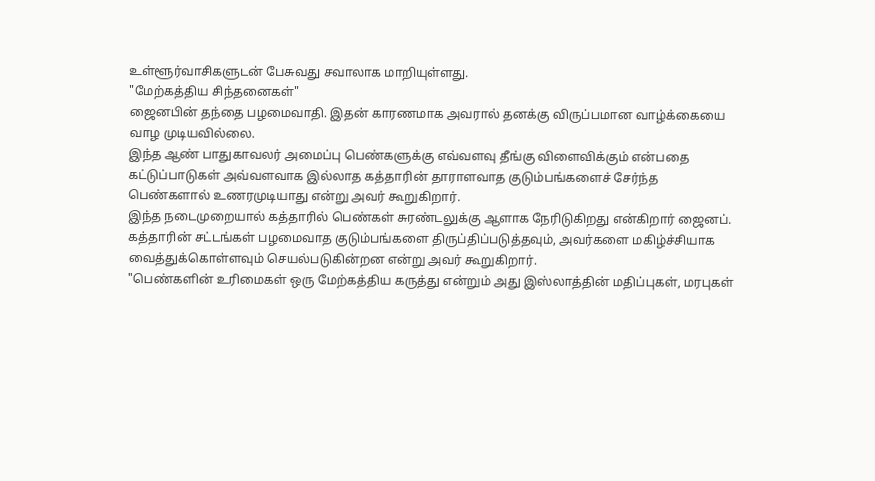உள்ளூர்வாசிகளுடன் பேசுவது சவாலாக மாறியுள்ளது.
"மேற்கத்திய சிந்தனைகள்"
ஜைனபின் தந்தை பழமைவாதி. இதன் காரணமாக அவரால் தனக்கு விருப்பமான வாழ்க்கையை வாழ முடியவில்லை.
இந்த ஆண் பாதுகாவலர் அமைப்பு பெண்களுக்கு எவ்வளவு தீங்கு விளைவிக்கும் என்பதை கட்டுப்பாடுகள் அவ்வளவாக இல்லாத கத்தாரின் தாராளவாத குடும்பங்களைச் சேர்ந்த பெண்களால் உணரமுடியாது என்று அவர் கூறுகிறார்.
இந்த நடைமுறையால் கத்தாரில் பெண்கள் சுரண்டலுக்கு ஆளாக நேரிடுகிறது என்கிறார் ஜைனப்.
கத்தாரின் சட்டங்கள் பழமைவாத குடும்பங்களை திருப்திப்படுத்தவும், அவர்களை மகிழ்ச்சியாக வைத்துக்கொள்ளவும் செயல்படுகின்றன என்று அவர் கூறுகிறார்.
"பெண்களின் உரிமைகள் ஒரு மேற்கத்திய கருத்து என்றும் அது இஸ்லாத்தின் மதிப்புகள், மரபுகள்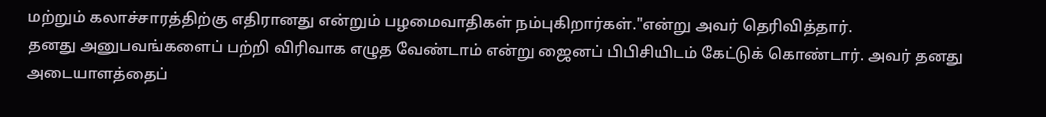மற்றும் கலாச்சாரத்திற்கு எதிரானது என்றும் பழமைவாதிகள் நம்புகிறார்கள்."என்று அவர் தெரிவித்தார்.
தனது அனுபவங்களைப் பற்றி விரிவாக எழுத வேண்டாம் என்று ஜைனப் பிபிசியிடம் கேட்டுக் கொண்டார். அவர் தனது அடையாளத்தைப்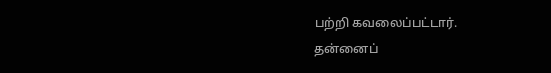பற்றி கவலைப்பட்டார்.
தன்னைப்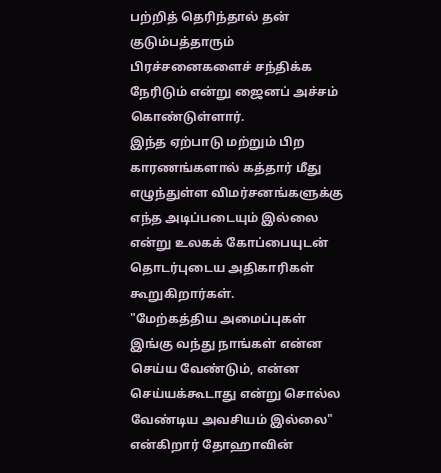பற்றித் தெரிந்தால் தன் குடும்பத்தாரும் பிரச்சனைகளைச் சந்திக்க நேரிடும் என்று ஜைனப் அச்சம் கொண்டுள்ளார்.
இந்த ஏற்பாடு மற்றும் பிற காரணங்களால் கத்தார் மீது எழுந்துள்ள விமர்சனங்களுக்கு எந்த அடிப்படையும் இல்லை என்று உலகக் கோப்பையுடன் தொடர்புடைய அதிகாரிகள் கூறுகிறார்கள்.
"மேற்கத்திய அமைப்புகள் இங்கு வந்து நாங்கள் என்ன செய்ய வேண்டும், என்ன செய்யக்கூடாது என்று சொல்ல வேண்டிய அவசியம் இல்லை" என்கிறார் தோஹாவின்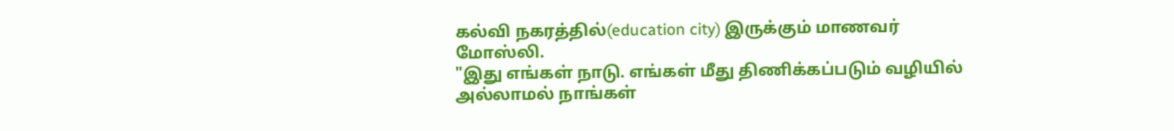கல்வி நகரத்தில்(education city) இருக்கும் மாணவர் மோஸ்லி.
"இது எங்கள் நாடு. எங்கள் மீது திணிக்கப்படும் வழியில் அல்லாமல் நாங்கள்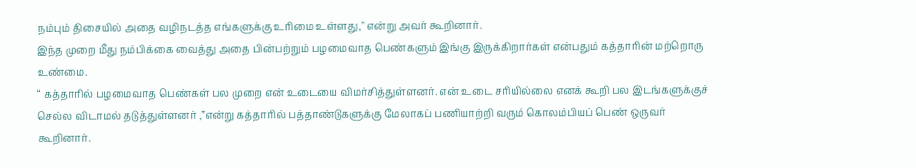நம்பும் திசையில் அதை வழிநடத்த எங்களுக்கு உரிமை உள்ளது," என்று அவர் கூறினார்.
இந்த முறை மீது நம்பிக்கை வைத்து அதை பின்பற்றும் பழமைவாத பெண்களும் இங்கு இருக்கிறார்கள் என்பதும் கத்தாரின் மற்றொரு உண்மை.
“ கத்தாரில் பழமைவாத பெண்கள் பல முறை என் உடையை விமர்சித்துள்ளனர். என் உடை சரியில்லை எனக் கூறி பல இடங்களுக்குச் செல்ல விடாமல் தடுத்துள்ளனர் ,”என்று கத்தாரில் பத்தாண்டுகளுக்கு மேலாகப் பணியாற்றி வரும் கொலம்பியப் பெண் ஒருவர் கூறினார்.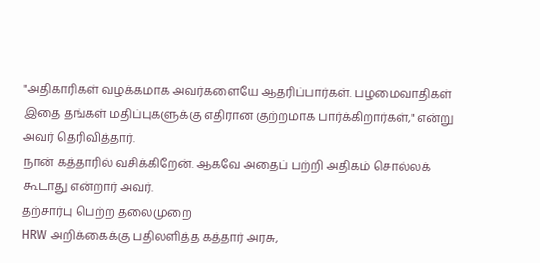"அதிகாரிகள் வழக்கமாக அவர்களையே ஆதரிப்பார்கள். பழமைவாதிகள் இதை தங்கள் மதிப்புகளுக்கு எதிரான குற்றமாக பார்க்கிறார்கள்," என்று அவர் தெரிவித்தார்.
நான் கத்தாரில் வசிக்கிறேன். ஆகவே அதைப் பற்றி அதிகம் சொல்லக் கூடாது என்றார் அவர்.
தற்சார்பு பெற்ற தலைமுறை
HRW அறிக்கைக்கு பதிலளித்த கத்தார் அரசு,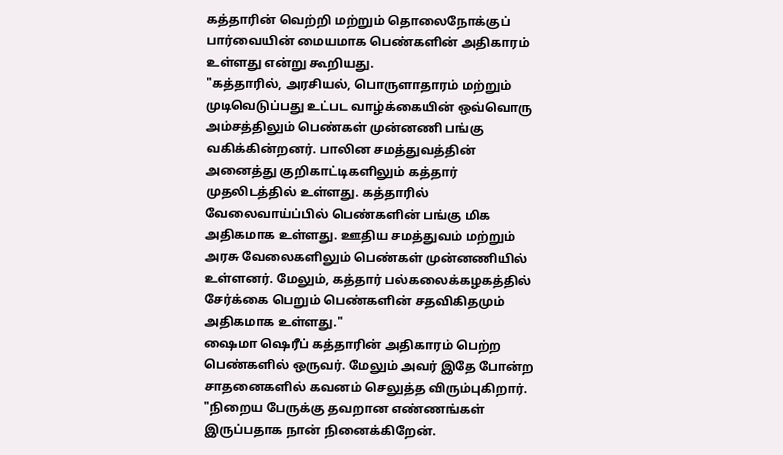கத்தாரின் வெற்றி மற்றும் தொலைநோக்குப் பார்வையின் மையமாக பெண்களின் அதிகாரம் உள்ளது என்று கூறியது.
"கத்தாரில், அரசியல், பொருளாதாரம் மற்றும் முடிவெடுப்பது உட்பட வாழ்க்கையின் ஒவ்வொரு அம்சத்திலும் பெண்கள் முன்னணி பங்கு வகிக்கின்றனர். பாலின சமத்துவத்தின் அனைத்து குறிகாட்டிகளிலும் கத்தார் முதலிடத்தில் உள்ளது. கத்தாரில் வேலைவாய்ப்பில் பெண்களின் பங்கு மிக அதிகமாக உள்ளது. ஊதிய சமத்துவம் மற்றும் அரசு வேலைகளிலும் பெண்கள் முன்னணியில் உள்ளனர். மேலும், கத்தார் பல்கலைக்கழகத்தில் சேர்க்கை பெறும் பெண்களின் சதவிகிதமும் அதிகமாக உள்ளது."
ஷைமா ஷெரீப் கத்தாரின் அதிகாரம் பெற்ற பெண்களில் ஒருவர். மேலும் அவர் இதே போன்ற சாதனைகளில் கவனம் செலுத்த விரும்புகிறார்.
"நிறைய பேருக்கு தவறான எண்ணங்கள் இருப்பதாக நான் நினைக்கிறேன்.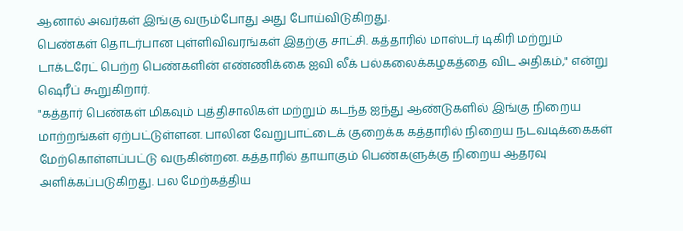ஆனால் அவர்கள் இங்கு வரும்போது அது போய்விடுகிறது.
பெண்கள் தொடர்பான புள்ளிவிவரங்கள் இதற்கு சாட்சி. கத்தாரில் மாஸ்டர் டிகிரி மற்றும் டாக்டரேட் பெற்ற பெண்களின் எண்ணிக்கை ஐவி லீக் பல்கலைக்கழகத்தை விட அதிகம்," என்று ஷெரீப் கூறுகிறார்.
"கத்தார் பெண்கள் மிகவும் புத்திசாலிகள் மற்றும் கடந்த ஐந்து ஆண்டுகளில் இங்கு நிறைய மாற்றங்கள் ஏற்பட்டுள்ளன. பாலின வேறுபாட்டைக் குறைக்க கத்தாரில் நிறைய நடவடிக்கைகள் மேற்கொள்ளப்பட்டு வருகின்றன. கத்தாரில் தாயாகும் பெண்களுக்கு நிறைய ஆதரவு அளிக்கப்படுகிறது. பல மேற்கத்திய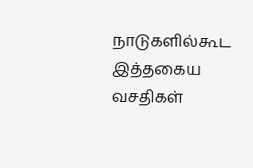நாடுகளில்கூட இத்தகைய வசதிகள்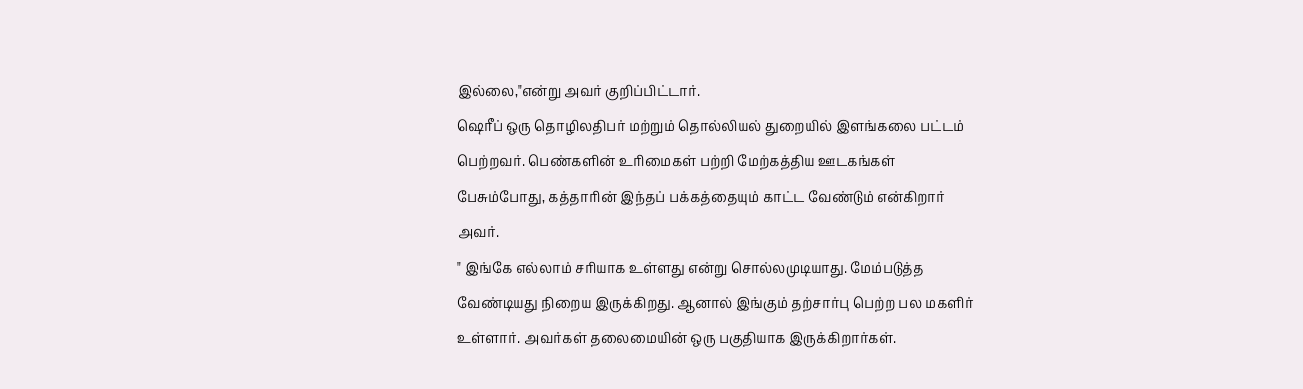இல்லை,"என்று அவர் குறிப்பிட்டார்.
ஷெரீப் ஒரு தொழிலதிபர் மற்றும் தொல்லியல் துறையில் இளங்கலை பட்டம் பெற்றவர். பெண்களின் உரிமைகள் பற்றி மேற்கத்திய ஊடகங்கள் பேசும்போது, கத்தாரின் இந்தப் பக்கத்தையும் காட்ட வேண்டும் என்கிறார் அவர்.
" இங்கே எல்லாம் சரியாக உள்ளது என்று சொல்லமுடியாது. மேம்படுத்த வேண்டியது நிறைய இருக்கிறது. ஆனால் இங்கும் தற்சார்பு பெற்ற பல மகளிர் உள்ளார். அவர்கள் தலைமையின் ஒரு பகுதியாக இருக்கிறார்கள்.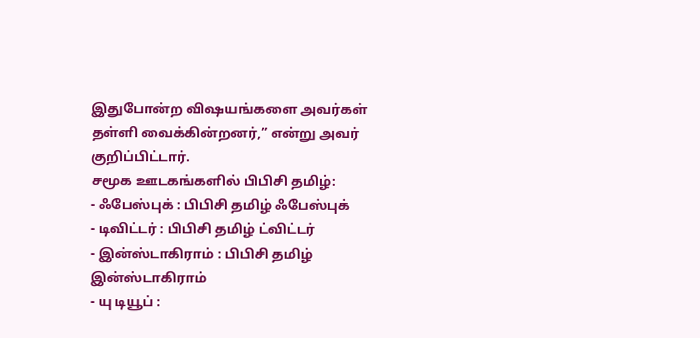இதுபோன்ற விஷயங்களை அவர்கள் தள்ளி வைக்கின்றனர்,” என்று அவர் குறிப்பிட்டார்.
சமூக ஊடகங்களில் பிபிசி தமிழ்:
- ஃபேஸ்புக் : பிபிசி தமிழ் ஃபேஸ்புக்
- டிவிட்டர் : பிபிசி தமிழ் ட்விட்டர்
- இன்ஸ்டாகிராம் : பிபிசி தமிழ் இன்ஸ்டாகிராம்
- யு டியூப் :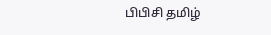பிபிசி தமிழ்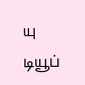யு டியூப்